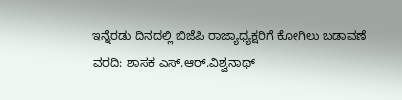ಇನ್ನೆರಡು ದಿನದಲ್ಲಿ ಬಿಜೆಪಿ ರಾಜ್ಯಾಧ್ಯಕ್ಷರಿಗೆ ಕೋಗಿಲು ಬಡಾವಣೆ ವರದಿ: ಶಾಸಕ ಎಸ್.ಆರ್.ವಿಶ್ವನಾಥ್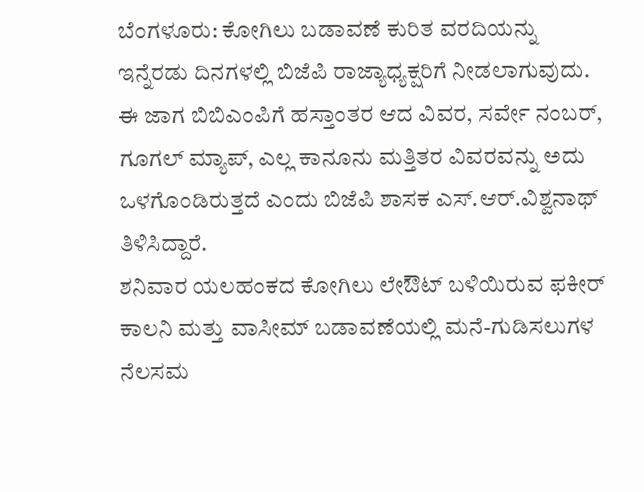ಬೆಂಗಳೂರು: ಕೋಗಿಲು ಬಡಾವಣೆ ಕುರಿತ ವರದಿಯನ್ನು ಇನ್ನೆರಡು ದಿನಗಳಲ್ಲಿ ಬಿಜೆಪಿ ರಾಜ್ಯಾಧ್ಯಕ್ಷರಿಗೆ ನೀಡಲಾಗುವುದು. ಈ ಜಾಗ ಬಿಬಿಎಂಪಿಗೆ ಹಸ್ತಾಂತರ ಆದ ವಿವರ, ಸರ್ವೇ ನಂಬರ್, ಗೂಗಲ್ ಮ್ಯಾಪ್, ಎಲ್ಲ ಕಾನೂನು ಮತ್ತಿತರ ವಿವರವನ್ನು ಅದು ಒಳಗೊಂಡಿರುತ್ತದೆ ಎಂದು ಬಿಜೆಪಿ ಶಾಸಕ ಎಸ್.ಆರ್.ವಿಶ್ವನಾಥ್ ತಿಳಿಸಿದ್ದಾರೆ.
ಶನಿವಾರ ಯಲಹಂಕದ ಕೋಗಿಲು ಲೇಔಟ್ ಬಳಿಯಿರುವ ಫಕೀರ್ ಕಾಲನಿ ಮತ್ತು ವಾಸೀಮ್ ಬಡಾವಣೆಯಲ್ಲಿ ಮನೆ-ಗುಡಿಸಲುಗಳ ನೆಲಸಮ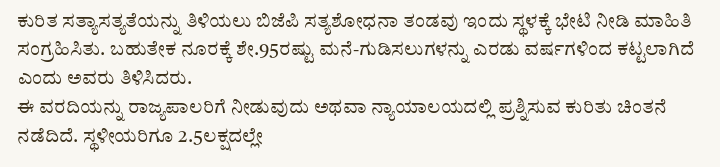ಕುರಿತ ಸತ್ಯಾಸತ್ಯತೆಯನ್ನು ತಿಳಿಯಲು ಬಿಜೆಪಿ ಸತ್ಯಶೋಧನಾ ತಂಡವು ಇಂದು ಸ್ಥಳಕ್ಕೆ ಭೇಟಿ ನೀಡಿ ಮಾಹಿತಿ ಸಂಗ್ರಹಿಸಿತು. ಬಹುತೇಕ ನೂರಕ್ಕೆ ಶೇ.95ರಷ್ಟು ಮನೆ-ಗುಡಿಸಲುಗಳನ್ನು ಎರಡು ವರ್ಷಗಳಿಂದ ಕಟ್ಟಲಾಗಿದೆ ಎಂದು ಅವರು ತಿಳಿಸಿದರು.
ಈ ವರದಿಯನ್ನು ರಾಜ್ಯಪಾಲರಿಗೆ ನೀಡುವುದು ಅಥವಾ ನ್ಯಾಯಾಲಯದಲ್ಲಿ ಪ್ರಶ್ನಿಸುವ ಕುರಿತು ಚಿಂತನೆ ನಡೆದಿದೆ. ಸ್ಥಳೀಯರಿಗೂ 2.5ಲಕ್ಷದಲ್ಲೇ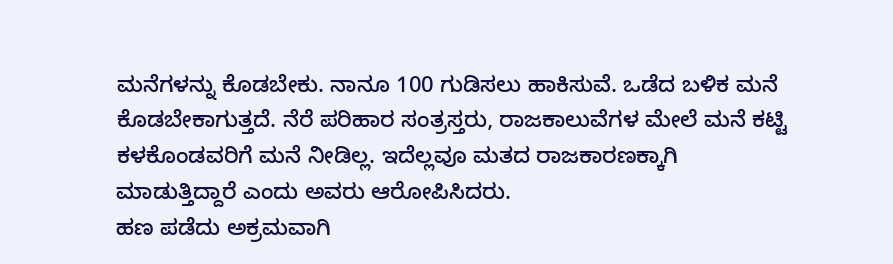ಮನೆಗಳನ್ನು ಕೊಡಬೇಕು. ನಾನೂ 100 ಗುಡಿಸಲು ಹಾಕಿಸುವೆ. ಒಡೆದ ಬಳಿಕ ಮನೆ ಕೊಡಬೇಕಾಗುತ್ತದೆ. ನೆರೆ ಪರಿಹಾರ ಸಂತ್ರಸ್ತರು, ರಾಜಕಾಲುವೆಗಳ ಮೇಲೆ ಮನೆ ಕಟ್ಟಿ ಕಳಕೊಂಡವರಿಗೆ ಮನೆ ನೀಡಿಲ್ಲ. ಇದೆಲ್ಲವೂ ಮತದ ರಾಜಕಾರಣಕ್ಕಾಗಿ ಮಾಡುತ್ತಿದ್ದಾರೆ ಎಂದು ಅವರು ಆರೋಪಿಸಿದರು.
ಹಣ ಪಡೆದು ಅಕ್ರಮವಾಗಿ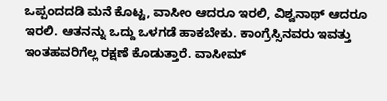ಒಪ್ಪಂದದಡಿ ಮನೆ ಕೊಟ್ಟ, ವಾಸೀಂ ಆದರೂ ಇರಲಿ, ವಿಶ್ವನಾಥ್ ಆದರೂ ಇರಲಿ. ಆತನನ್ನು ಒದ್ದು ಒಳಗಡೆ ಹಾಕಬೇಕು. ಕಾಂಗ್ರೆಸ್ಸಿನವರು ಇವತ್ತು ಇಂತಹವರಿಗೆಲ್ಲ ರಕ್ಷಣೆ ಕೊಡುತ್ತಾರೆ. ವಾಸೀಮ್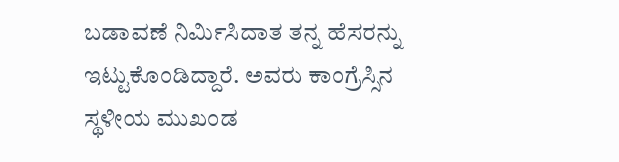ಬಡಾವಣೆ ನಿರ್ಮಿಸಿದಾತ ತನ್ನ ಹೆಸರನ್ನು ಇಟ್ಟುಕೊಂಡಿದ್ದಾರೆ. ಅವರು ಕಾಂಗ್ರೆಸ್ಸಿನ ಸ್ಥಳೀಯ ಮುಖಂಡ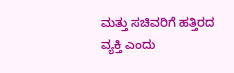ಮತ್ತು ಸಚಿವರಿಗೆ ಹತ್ತಿರದ ವ್ಯಕ್ತಿ ಎಂದು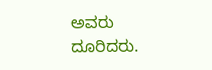ಅವರು ದೂರಿದರು.